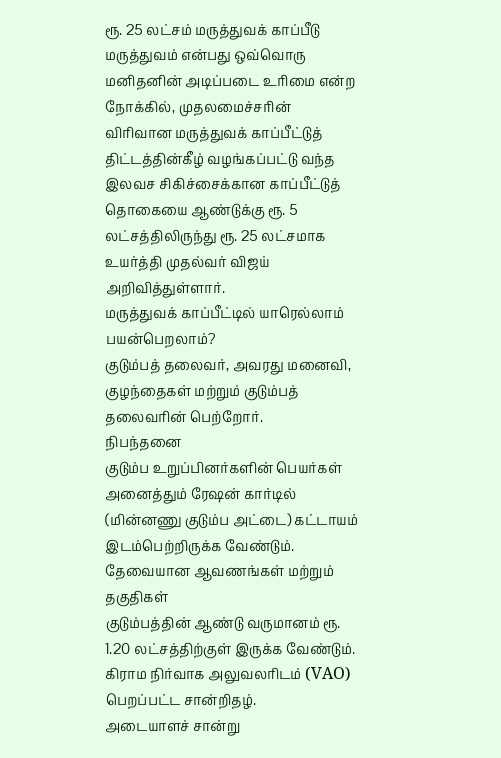ரூ. 25 லட்சம் மருத்துவக் காப்பீடு
மருத்துவம் என்பது ஒவ்வொரு மனிதனின் அடிப்படை உரிமை என்ற நோக்கில், முதலமைச்சரின் விரிவான மருத்துவக் காப்பீட்டுத் திட்டத்தின்கீழ் வழங்கப்பட்டு வந்த இலவச சிகிச்சைக்கான காப்பீட்டுத் தொகையை ஆண்டுக்கு ரூ. 5 லட்சத்திலிருந்து ரூ. 25 லட்சமாக உயர்த்தி முதல்வர் விஜய் அறிவித்துள்ளார்.
மருத்துவக் காப்பீட்டில் யாரெல்லாம் பயன்பெறலாம்?
குடும்பத் தலைவர், அவரது மனைவி, குழந்தைகள் மற்றும் குடும்பத் தலைவரின் பெற்றோர்.
நிபந்தனை
குடும்ப உறுப்பினர்களின் பெயர்கள் அனைத்தும் ரேஷன் கார்டில் (மின்னணு குடும்ப அட்டை) கட்டாயம் இடம்பெற்றிருக்க வேண்டும்.
தேவையான ஆவணங்கள் மற்றும் தகுதிகள்
குடும்பத்தின் ஆண்டு வருமானம் ரூ. 1.20 லட்சத்திற்குள் இருக்க வேண்டும்.
கிராம நிர்வாக அலுவலரிடம் (VAO) பெறப்பட்ட சான்றிதழ்.
அடையாளச் சான்று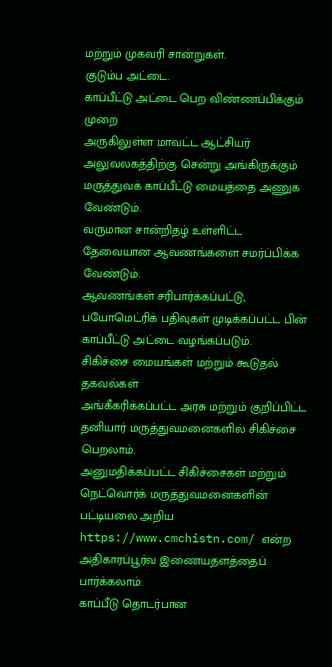மற்றும் முகவரி சான்றுகள்.
குடும்ப அட்டை.
காப்பீட்டு அட்டை பெற விண்ணப்பிக்கும் முறை
அருகிலுள்ள மாவட்ட ஆட்சியர் அலுவலகத்திற்கு சென்று அங்கிருக்கும் மருத்துவக் காப்பீட்டு மையத்தை அணுக வேண்டும்.
வருமான சான்றிதழ் உள்ளிட்ட தேவையான ஆவணங்களை சமர்ப்பிக்க வேண்டும்.
ஆவணங்கள் சரிபார்க்கப்பட்டு, பயோமெட்ரிக் பதிவுகள் முடிக்கப்பட்ட பின் காப்பீட்டு அட்டை வழங்கப்படும்.
சிகிச்சை மையங்கள் மற்றும் கூடுதல் தகவல்கள்
அங்கீகரிக்கப்பட்ட அரசு மற்றும் குறிப்பிட்ட தனியார் மருத்துவமனைகளில் சிகிச்சை பெறலாம்.
அனுமதிக்கப்பட்ட சிகிச்சைகள் மற்றும் நெட்வொர்க் மருத்துவமனைகளின் பட்டியலை அறிய https://www.cmchistn.com/ என்ற அதிகாரப்பூர்வ இணையதளத்தைப் பார்க்கலாம்.
காப்பீடு தொடர்பான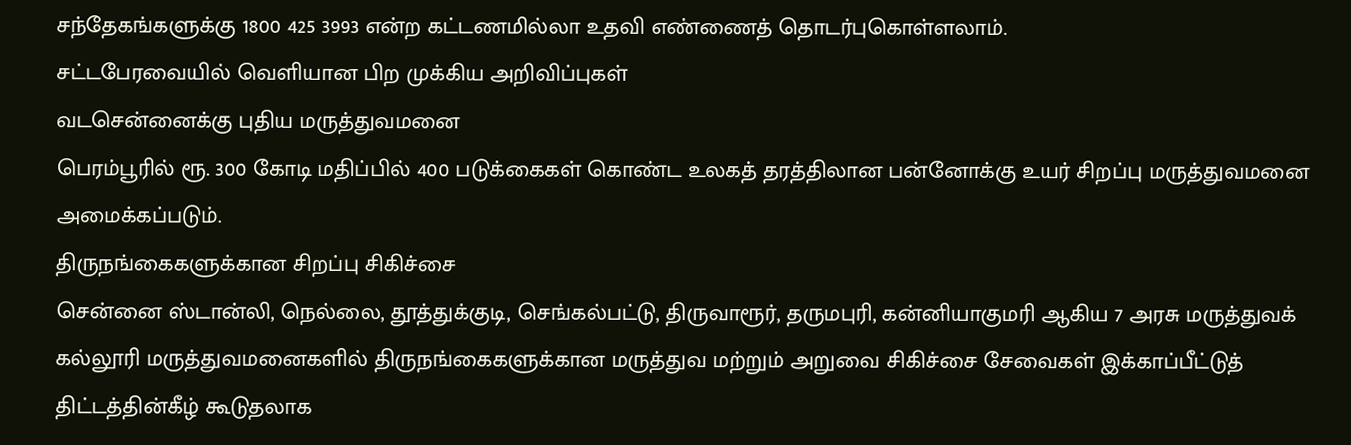சந்தேகங்களுக்கு 1800 425 3993 என்ற கட்டணமில்லா உதவி எண்ணைத் தொடர்புகொள்ளலாம்.
சட்டபேரவையில் வெளியான பிற முக்கிய அறிவிப்புகள்
வடசென்னைக்கு புதிய மருத்துவமனை
பெரம்பூரில் ரூ. 300 கோடி மதிப்பில் 400 படுக்கைகள் கொண்ட உலகத் தரத்திலான பன்னோக்கு உயர் சிறப்பு மருத்துவமனை அமைக்கப்படும்.
திருநங்கைகளுக்கான சிறப்பு சிகிச்சை
சென்னை ஸ்டான்லி, நெல்லை, தூத்துக்குடி, செங்கல்பட்டு, திருவாரூர், தருமபுரி, கன்னியாகுமரி ஆகிய 7 அரசு மருத்துவக் கல்லூரி மருத்துவமனைகளில் திருநங்கைகளுக்கான மருத்துவ மற்றும் அறுவை சிகிச்சை சேவைகள் இக்காப்பீட்டுத் திட்டத்தின்கீழ் கூடுதலாக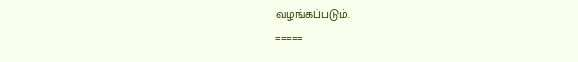வழங்கப்படும்.
=====